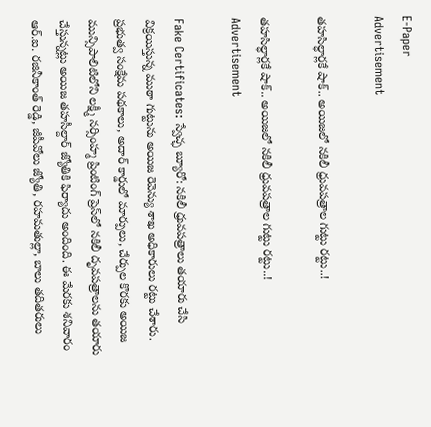E-Paper
Advertisement

తహసిల్ధార్లకే షాక్.. అయిజలో‌ నకిలీ ధ్రువపత్రాల గుట్టు రట్టు..!

తహసిల్ధార్లకే షాక్.. అయిజలో‌ నకిలీ ధ్రువపత్రాల గుట్టు రట్టు..!
Advertisement

Fake Certificates: స్వేచ్ఛ బ్యూరో: నకిలీ ధ్రువపత్రాలు తయారు చేసి విక్రయిస్తున్న ముఠా గుట్టును అయిజ రెవెన్యు శాఖ అధికారులు రట్టు చేశారు. ప్రభుత్వ సంక్షేమ పథకాలు, అదార్ కార్డులో మార్పులు, చేర్పుల కొరకు అయిజ మున్సిపాలిటిలోని లక్ష్మీ నర్సింహ్మ‌‌ ప్రింటింగ్ ప్రెస్‌లో‌ నకిలీ దృవపత్రాలను తయారు చేస్తున్నట్లు అయిజ తహసీల్దార్ జ్యోతికి ఫిర్యాదు అందింది. ఈ మేరకు శనివారం ఆర్.ఐ. రజినీకాంత్ రెడ్డి, జీపీవోలు జ్యోతి, రహమతుల్లా, బాలు తదితరులు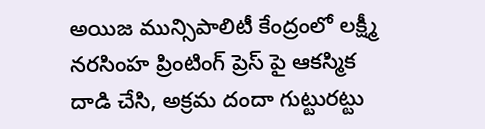అయిజ మున్సిపాలిటీ కేంద్రంలో లక్ష్మీ నరసింహ ప్రింటింగ్ ప్రెస్ పై ఆకస్మిక దాడి చేసి, అక్రమ దందా గుట్టురట్టు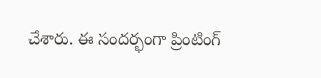చేశారు. ఈ సందర్భంగా ప్రింటింగ్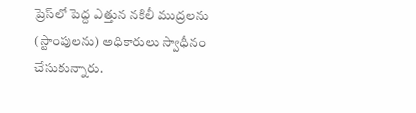ప్రెస్‌లో పెద్ద ఎత్తున నకిలీ ముద్రలను (స్టాంపులను) అధికారులు స్వాధీనం చేసుకున్నారు.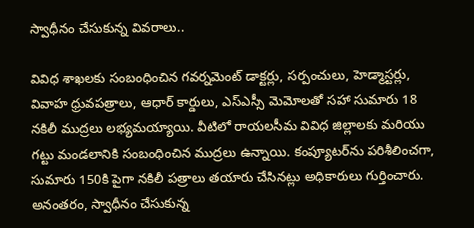స్వాధీనం చేసుకున్న వివరాలు..

వివిధ శాఖలకు సంబంధించిన గవర్నమెంట్ డాక్టర్లు, సర్పంచులు, హెడ్మాస్టర్లు, వివాహ ధ్రువపత్రాలు, ఆధార్ కార్డులు, ఎస్ఎస్సీ మెమోలతో సహా సుమారు 18 నకిలీ ముద్రలు లభ్యమయ్యాయి. వీటిలో రాయలసీమ వివిధ జిల్లాలకు మరియు గట్టు మండలానికి సంబంధించిన ముద్రలు ఉన్నాయి. కంప్యూటర్‌ను పరిశీలించగా, సుమారు 150కి పైగా నకిలీ పత్రాలు తయారు చేసినట్లు అధికారులు గుర్తించారు. అనంతరం, స్వాధీనం చేసుకున్న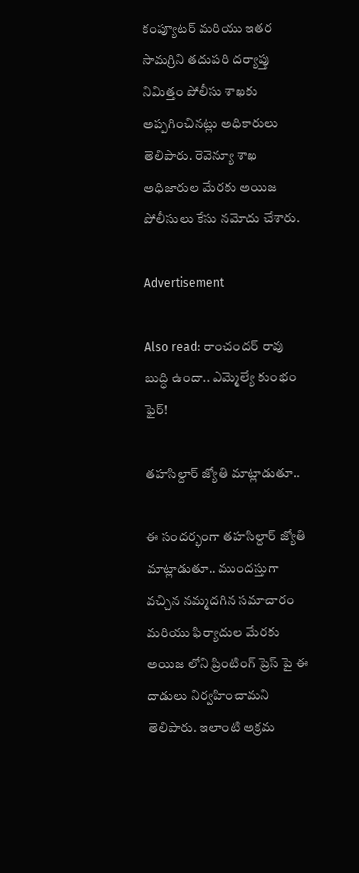కంప్యూటర్ మరియు ఇతర సామగ్రిని తదుపరి దర్యాప్తు నిమిత్తం పోలీసు శాఖకు అప్పగించినట్లు అధికారులు తెలిపారు. రెవెన్యూ శాఖ అధిజారుల మేరకు అయిజ పోలీసులు కేసు నమోదు చేశారు.

Advertisement

Also read: రాంచందర్ రావు బుద్ధి ఉందా.. ఎమ్మెల్యే కుంభం ఫైర్!

తహసిల్దార్ జ్యోతి మాట్లాడుతూ..

ఈ సందర్భంగా తహసిల్దార్ జ్యోతి మాట్లాడుతూ.. ముందస్తుగా వచ్చిన నమ్మదగిన సమాచారం మరియు ఫిర్యాదుల మేరకు అయిజ లోని ప్రింటింగ్ ప్రెస్ పై ఈ దాడులు నిర్వహించామని తెలిపారు. ఇలాంటి అక్రమ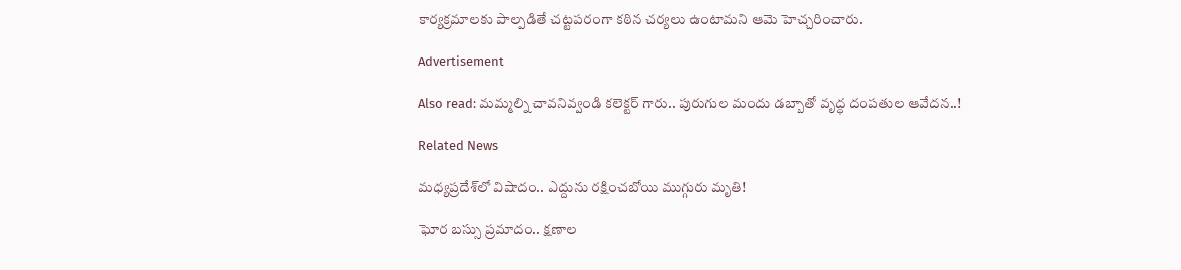కార్యక్రమాలకు పాల్పడితే చట్టపరంగా కఠిన చర్యలు ఉంటామని ఆమె హెచ్చరించారు.

Advertisement

Also read: మమ్మల్ని చావనివ్వండి కలెక్టర్ గారు.. పురుగుల మందు డబ్బాతో వృద్ధ దంపతుల ఆవేదన..!

Related News

మధ్యప్రదేశ్‌లో విషాదం.. ఎద్దును రక్షించబోయి ముగ్గురు మృతి!

ఘోర బస్సు ప్రమాదం.. క్షణాల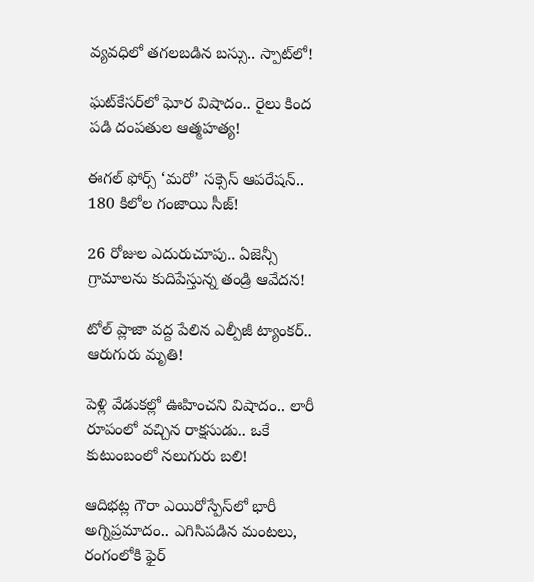వ్యవధిలో తగలబడిన బస్సు.. స్పాట్‌లో!

ఘట్‌కేసర్‌లో ఘోర విషాదం.. రైలు కింద పడి దంపతుల ఆత్మహత్య!

ఈగల్ ఫోర్స్ ‘మరో’ సక్సెస్ ఆపరేషన్.. 180 కిలోల గంజాయి సీజ్!

26 రోజుల ఎదురుచూపు.. ఏజెన్సీ గ్రామాలను కుదిపేస్తున్న తండ్రి ఆవేదన!

టోల్ ప్లాజా వద్ద పేలిన ఎల్పీజీ ట్యాంకర్.. ఆరుగురు మృతి!

పెళ్లి వేడుకల్లో ఊహించని విషాదం.. లారీ రూపంలో వచ్చిన రాక్షసుడు.. ఒకే కుటుంబంలో నలుగురు బలి!

ఆదిభట్ల గౌరా ఎయిరోస్పేస్‌లో భారీ అగ్నిప్రమాదం.. ఎగిసిపడిన మంటలు, రంగంలోకి ఫైర్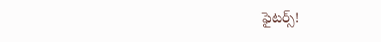ఫైటర్స్!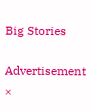Big Stories

Advertisement
×